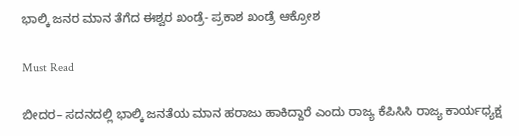ಭಾಲ್ಕಿ ಜನರ ಮಾನ ತೆಗೆದ ಈಶ್ವರ ಖಂಡ್ರೆ- ಪ್ರಕಾಶ ಖಂಡ್ರೆ ಆಕ್ರೋಶ

Must Read

ಬೀದರ– ಸದನದಲ್ಲಿ ಭಾಲ್ಕಿ ಜನತೆಯ ಮಾನ ಹರಾಜು ಹಾಕಿದ್ದಾರೆ ಎಂದು ರಾಜ್ಯ ಕೆಪಿಸಿಸಿ ರಾಜ್ಯ ಕಾರ್ಯಧ್ಯಕ್ಷ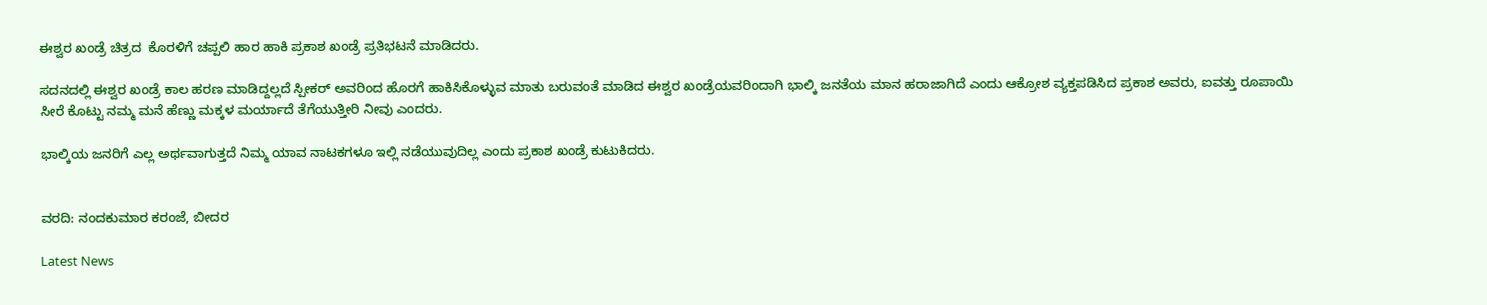ಈಶ್ವರ ಖಂಡ್ರೆ ಚಿತ್ರದ  ಕೊರಳಿಗೆ ಚಪ್ಪಲಿ ಹಾರ ಹಾಕಿ ಪ್ರಕಾಶ ಖಂಡ್ರೆ ಪ್ರತಿಭಟನೆ ಮಾಡಿದರು.

ಸದನದಲ್ಲಿ ಈಶ್ವರ ಖಂಡ್ರೆ ಕಾಲ ಹರಣ ಮಾಡಿದ್ದಲ್ಲದೆ ಸ್ಪೀಕರ್ ಅವರಿಂದ ಹೊರಗೆ ಹಾಕಿಸಿಕೊಳ್ಳುವ ಮಾತು ಬರುವಂತೆ ಮಾಡಿದ ಈಶ್ವರ ಖಂಡ್ರೆಯವರಿಂದಾಗಿ ಭಾಲ್ಕಿ ಜನತೆಯ ಮಾನ ಹರಾಜಾಗಿದೆ ಎಂದು ಆಕ್ರೋಶ ವ್ಯಕ್ತಪಡಿಸಿದ ಪ್ರಕಾಶ ಅವರು, ಐವತ್ತು ರೂಪಾಯಿ ಸೀರೆ ಕೊಟ್ಟು ನಮ್ಮ ಮನೆ ಹೆಣ್ಣು ಮಕ್ಕಳ ಮರ್ಯಾದೆ ತೆಗೆಯುತ್ತೀರಿ ನೀವು ಎಂದರು.

ಭಾಲ್ಕಿಯ ಜನರಿಗೆ ಎಲ್ಲ ಅರ್ಥವಾಗುತ್ತದೆ ನಿಮ್ಮ ಯಾವ ನಾಟಕಗಳೂ ಇಲ್ಲಿ ನಡೆಯುವುದಿಲ್ಲ ಎಂದು ಪ್ರಕಾಶ ಖಂಡ್ರೆ ಕುಟುಕಿದರು.


ವರದಿ: ನಂದಕುಮಾರ ಕರಂಜೆ, ಬೀದರ

Latest News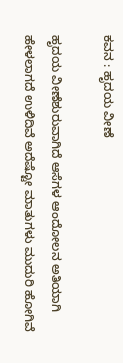ಕವನ : ಹೃದಯ ವೀಣೆ

ಹೃದಯ ವೀಣೆಶುರುವಾಗಿದೆ ಆಸೆಗಳ ಆಂದೋಲನ ಅತಿಯಾಗಿ ಹೇಳಲಾಗದೆ ಉಳಿದಿವೆ ಅದೆಷ್ಟೋ ಮಾತುಗಳು ಮುದುರಿ ಹೋಗಿವೆ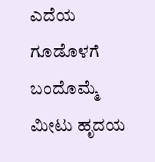ಎದೆಯ ಗೂಡೊಳಗೆ ಬಂದೊಮ್ಮೆ ಮೀಟು ಹೃದಯ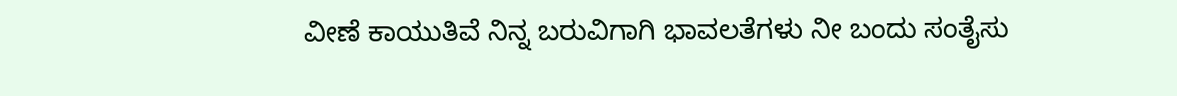ವೀಣೆ ಕಾಯುತಿವೆ ನಿನ್ನ ಬರುವಿಗಾಗಿ ಭಾವಲತೆಗಳು ನೀ ಬಂದು ಸಂತೈಸು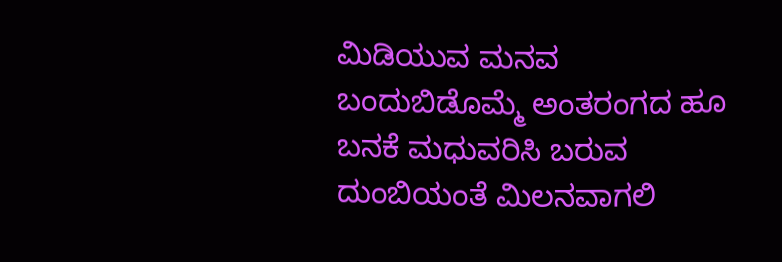ಮಿಡಿಯುವ ಮನವ ಬಂದುಬಿಡೊಮ್ಮೆ ಅಂತರಂಗದ ಹೂ ಬನಕೆ ಮಧುವರಿಸಿ ಬರುವ ದುಂಬಿಯಂತೆ ಮಿಲನವಾಗಲಿ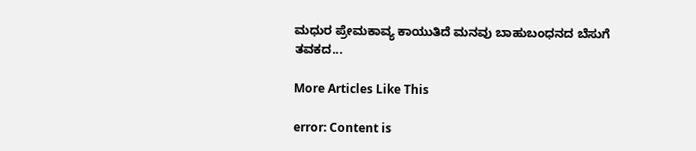ಮಧುರ ಪ್ರೇಮಕಾವ್ಯ ಕಾಯುತಿದೆ ಮನವು ಬಾಹುಬಂಧನದ ಬೆಸುಗೆ ತವಕದ...

More Articles Like This

error: Content is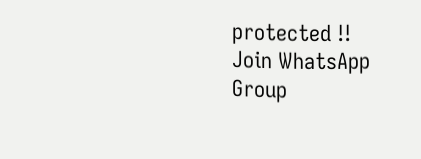protected !!
Join WhatsApp Group